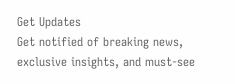Get Updates
Get notified of breaking news, exclusive insights, and must-see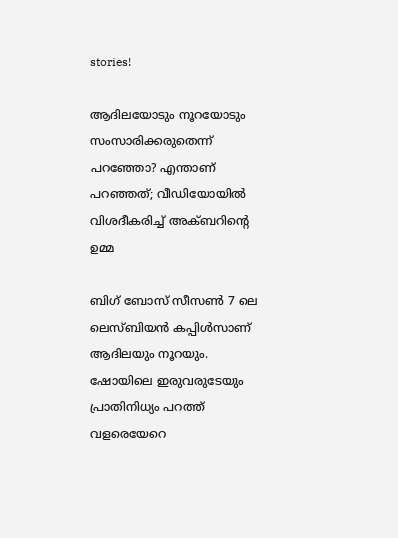stories!

ആദിലയോടും നൂറയോടും സംസാരിക്കരുതെന്ന് പറഞ്ഞോ? എന്താണ് പറഞ്ഞത്; വീഡിയോയിൽ വിശദീകരിച്ച് അക്ബറിന്റെ ഉമ്മ

ബിഗ് ബോസ് സീസൺ 7 ലെ ലെസ്ബിയൻ കപ്പിൾസാണ് ആദിലയും നൂറയും. ഷോയിലെ ഇരുവരുടേയും പ്രാതിനിധ്യം പറത്ത് വളരെയേറെ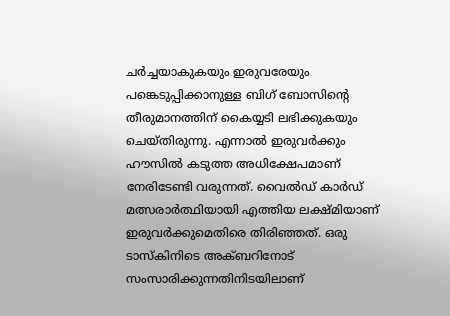ചർച്ചയാകുകയും ഇരുവരേയും പങ്കെടുപ്പിക്കാനുള്ള ബിഗ് ബോസിന്റെ തീരുമാനത്തിന് കൈയ്യടി ലഭിക്കുകയും ചെയ്തിരുന്നു. എന്നാൽ ഇരുവർക്കും ഹൗസിൽ കടുത്ത അധിക്ഷേപമാണ് നേരിടേണ്ടി വരുന്നത്. വൈൽഡ് കാർഡ് മത്സരാർത്ഥിയായി എത്തിയ ലക്ഷ്മിയാണ് ഇരുവർക്കുമെതിരെ തിരിഞ്ഞത്. ഒരു ടാസ്കിനിടെ അക്ബറിനോട് സംസാരിക്കുന്നതിനിടയിലാണ്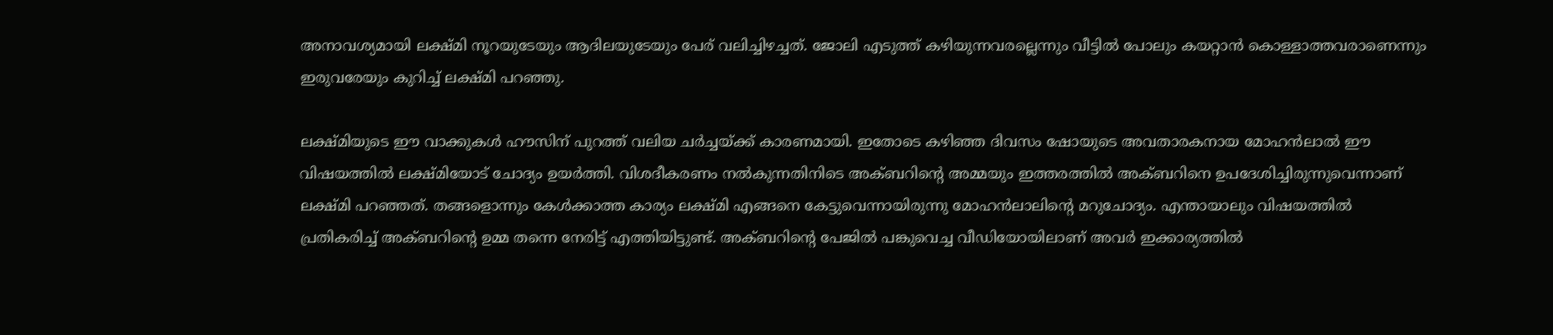അനാവശ്യമായി ലക്ഷ്മി നൂറയുടേയും ആദിലയുടേയും പേര് വലിച്ചിഴച്ചത്. ജോലി എടുത്ത് കഴിയുന്നവരല്ലെന്നും വീട്ടിൽ പോലും കയറ്റാൻ കൊള്ളാത്തവരാണെന്നും ഇരുവരേയും കുറിച്ച് ലക്ഷ്മി പറഞ്ഞു.

ലക്ഷ്മിയുടെ ഈ വാക്കുകൾ ഹൗസിന് പുറത്ത് വലിയ ചർച്ചയ്ക്ക് കാരണമായി. ഇതോടെ കഴിഞ്ഞ ദിവസം ഷോയുടെ അവതാരകനായ മോഹൻലാൽ ഈ വിഷയത്തിൽ ലക്ഷ്മിയോട് ചോദ്യം ഉയർത്തി. വിശദീകരണം നൽകുന്നതിനിടെ അക്ബറിന്റെ അമ്മയും ഇത്തരത്തിൽ അക്ബറിനെ ഉപദേശിച്ചിരുന്നുവെന്നാണ് ലക്ഷ്മി പറഞ്ഞത്. തങ്ങളൊന്നും കേൾക്കാത്ത കാര്യം ലക്ഷ്മി എങ്ങനെ കേട്ടുവെന്നായിരുന്നു മോഹൻലാലിന്റെ മറുചോദ്യം. എന്തായാലും വിഷയത്തിൽ പ്രതികരിച്ച് അക്ബറിന്റെ ഉമ്മ തന്നെ നേരിട്ട് എത്തിയിട്ടുണ്ട്. അക്ബറിന്റെ പേജിൽ പങ്കുവെച്ച വീഡിയോയിലാണ് അവർ ഇക്കാര്യത്തിൽ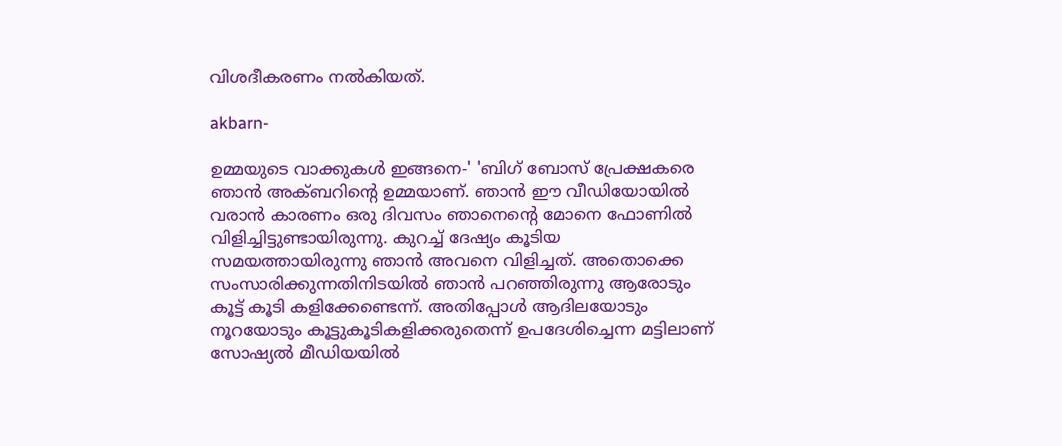വിശദീകരണം നൽകിയത്.

akbarn-

ഉമ്മയുടെ വാക്കുകൾ ഇങ്ങനെ-' 'ബിഗ് ബോസ് പ്രേക്ഷകരെ ഞാൻ അക്ബറിന്റെ ഉമ്മയാണ്. ഞാൻ ഈ വീഡിയോയിൽ വരാൻ കാരണം ഒരു ദിവസം ഞാനെന്റെ മോനെ ഫോണിൽ വിളിച്ചിട്ടുണ്ടായിരുന്നു. കുറച്ച് ദേഷ്യം കൂടിയ സമയത്തായിരുന്നു ഞാൻ അവനെ വിളിച്ചത്. അതൊക്കെ സംസാരിക്കുന്നതിനിടയിൽ ഞാൻ പറഞ്ഞിരുന്നു ആരോടും കൂട്ട് കൂടി കളിക്കേണ്ടെന്ന്. അതിപ്പോൾ ആദിലയോടും നൂറയോടും കൂട്ടുകൂടികളിക്കരുതെന്ന് ഉപദേശിച്ചെന്ന മട്ടിലാണ് സോഷ്യൽ മീഡിയയിൽ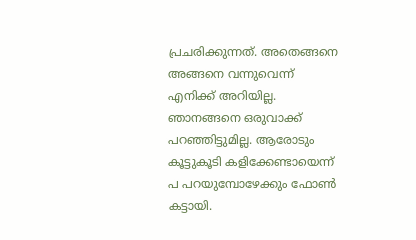പ്രചരിക്കുന്നത്. അതെങ്ങനെ അങ്ങനെ വന്നുവെന്ന് എനിക്ക് അറിയില്ല. ഞാനങ്ങനെ ഒരുവാക്ക് പറഞ്ഞിട്ടുമില്ല. ആരോടും കൂട്ടുകൂടി കളിക്കേണ്ടായെന്ന് പ പറയുമ്പോഴേക്കും ഫോൺ കട്ടായി.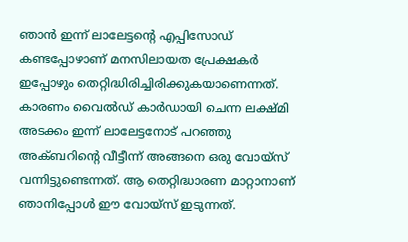ഞാൻ ഇന്ന് ലാലേട്ടന്റെ എപ്പിസോഡ് കണ്ടപ്പോഴാണ് മനസിലായത പ്രേക്ഷകർ ഇപ്പോഴും തെറ്റിദ്ധിരിച്ചിരിക്കുകയാണെന്നത്. കാരണം വൈൽഡ് കാർഡായി ചെന്ന ലക്ഷ്മി അടക്കം ഇന്ന് ലാലേട്ടനോട് പറഞ്ഞു അക്ബറിന്റെ വീട്ടീന്ന് അങ്ങനെ ഒരു വോയ്സ് വന്നിട്ടുണ്ടെന്നത്. ആ തെറ്റിദ്ധാരണ മാറ്റാനാണ് ഞാനിപ്പോൾ ഈ വോയ്സ് ഇടുന്നത്.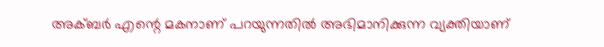അക്ബർ എന്റെ മകനാണ് പറയുന്നതിൽ അഭിമാനിക്കുന്ന വ്യക്തിയാണ്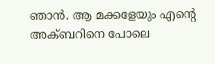ഞാൻ. ആ മക്കളേയും എന്റെ അക്ബറിനെ പോലെ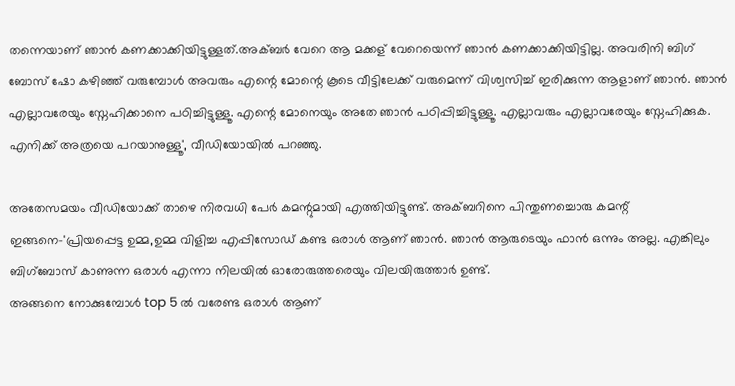തന്നെയാണ് ഞാൻ കണക്കാക്കിയിട്ടുള്ളത്.അക്ബർ വേറെ ആ മക്കള് വേറെയെന്ന് ഞാൻ കണക്കാക്കിയിട്ടില്ല. അവരിനി ബിഗ് ബോസ് ഷോ കഴിഞ്ഞ് വരുമ്പോൾ അവരും എന്റെ മോന്റെ കൂടെ വീട്ടിലേക്ക് വരുമെന്ന് വിശ്വസിച്ച് ഇരിക്കുന്ന ആളാണ് ഞാൻ. ഞാൻ എല്ലാവരേയും സ്നേഹിക്കാനെ പഠിച്ചിട്ടുള്ളൂ. എന്റെ മോനെയും അതേ ഞാൻ പഠിപ്പിച്ചിട്ടുള്ളൂ. എല്ലാവരും എല്ലാവരേയും സ്നേഹിക്കുക. എനിക്ക് അത്രയെ പറയാനുള്ളൂ', വീഡിയോയിൽ പറഞ്ഞു.

അതേസമയം വീഡിയോക്ക് താഴെ നിരവധി പേർ കമന്റുമായി എത്തിയിട്ടുണ്ട്. അക്ബറിനെ പിന്തുണച്ചൊരു കമന്റ് ഇങ്ങനെ-'പ്രിയപ്പെട്ട ഉമ്മ,ഉമ്മ വിളിച്ച എപ്പിസോഡ് കണ്ട ഒരാൾ ആണ് ഞാൻ. ഞാൻ ആരുടെയും ഫാൻ ഒന്നും അല്ല. എങ്കിലും ബിഗ്‌ബോസ് കാണുന്ന ഒരാൾ എന്നാ നിലയിൽ ഓരോരുത്തരെയും വിലയിരുത്താർ ഉണ്ട്.
അങ്ങനെ നോക്കുമ്പോൾ top 5 ൽ വരേണ്ട ഒരാൾ ആണ്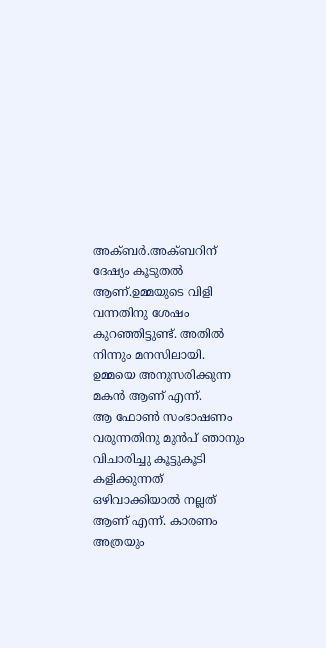അക്ബർ.അക്ബറിന് ദേഷ്യം കൂടുതൽ ആണ്.ഉമ്മയുടെ വിളി വന്നതിനു ശേഷം കുറഞ്ഞിട്ടുണ്ട്. അതിൽ നിന്നും മനസിലായി. ഉമ്മയെ അനുസരിക്കുന്ന മകൻ ആണ് എന്ന്.
ആ ഫോൺ സംഭാഷണം വരുന്നതിനു മുൻപ് ഞാനും വിചാരിച്ചു കൂട്ടുകൂടി കളിക്കുന്നത് ഒഴിവാക്കിയാൽ നല്ലത് ആണ് എന്ന്. കാരണം അത്രയും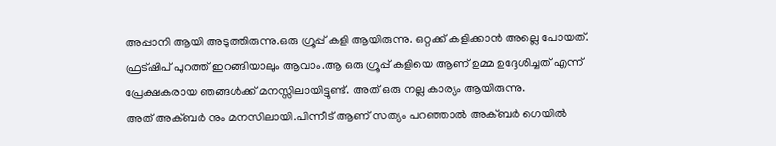അപ്പാനി ആയി അടുത്തിരുന്നു.ഒരു ഗ്രൂപ്പ്‌ കളി ആയിരുന്നു. ഒറ്റക്ക് കളിക്കാൻ അല്ലെ പോയത്. ഫ്രട്ഷിപ് പുറത്ത് ഇറങ്ങിയാലും ആവാം.ആ ഒരു ഗ്രൂപ്പ്‌ കളിയെ ആണ് ഉമ്മ ഉദ്ദേശിച്ചത് എന്ന് പ്രേക്ഷകരായ ഞങ്ങൾക്ക് മനസ്സിലായിട്ടുണ്ട്. അത് ഒരു നല്ല കാര്യം ആയിരുന്നു.
അത് അക്ബർ നും മനസിലായി.പിന്നീട് ആണ് സത്യം പറഞ്ഞാൽ അക്ബർ ഗെയിൽ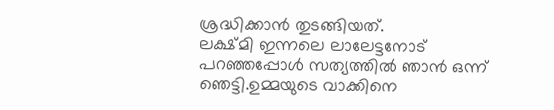ശ്രദ്ധിക്കാൻ തുടങ്ങിയത്.
ലക്ഷ്മി ഇന്നലെ ലാലേട്ടനോട് പറഞ്ഞപ്പോൾ സത്യത്തിൽ ഞാൻ ഒന്ന് ഞെട്ടി.ഉമ്മയുടെ വാക്കിനെ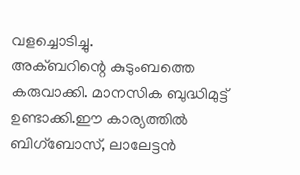വളച്ചൊടിച്ചു.
അക്ബറിന്റെ കുടുംബത്തെ കരുവാക്കി. മാനസിക ബുദ്ധിമുട്ട് ഉണ്ടാക്കി.ഈ കാര്യത്തിൽ ബിഗ്‌ബോസ്, ലാലേട്ടൻ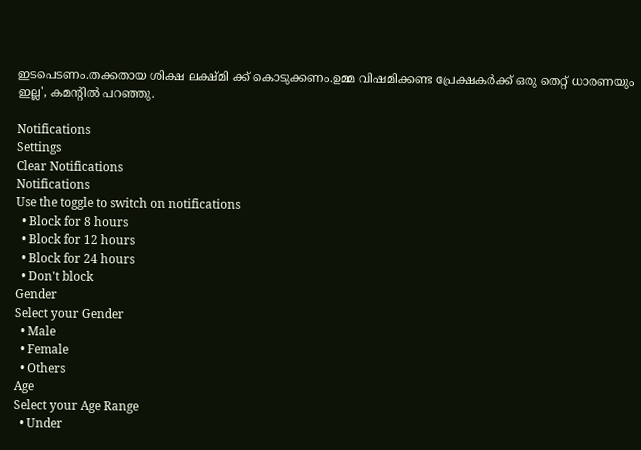ഇടപെടണം.തക്കതായ ശിക്ഷ ലക്ഷ്മി ക്ക് കൊടുക്കണം.ഉമ്മ വിഷമിക്കണ്ട പ്രേക്ഷകർക്ക് ഒരു തെറ്റ്‌ ധാരണയും ഇല്ല', കമന്റിൽ പറഞ്ഞു.

Notifications
Settings
Clear Notifications
Notifications
Use the toggle to switch on notifications
  • Block for 8 hours
  • Block for 12 hours
  • Block for 24 hours
  • Don't block
Gender
Select your Gender
  • Male
  • Female
  • Others
Age
Select your Age Range
  • Under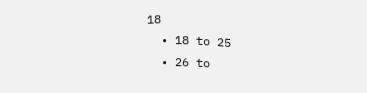18
  • 18 to 25
  • 26 to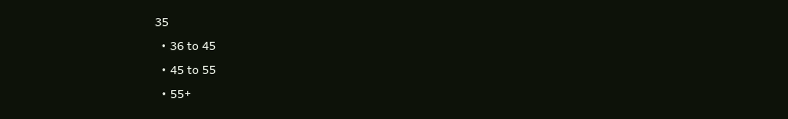35
  • 36 to 45
  • 45 to 55
  • 55+